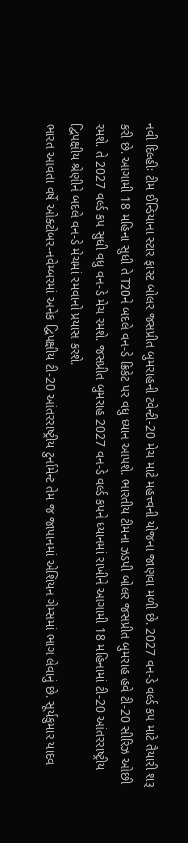નવી દિલ્હીઃ ટીમ ઈન્ડિયાના સ્ટાર ફાસ્ટ બોલર જસપ્રીત બુમરાહની ટવેન્ટી-20 મેચ માટે મહત્ત્વની યોજના જાણવા મળી છે. 2027 વન-ડે વર્લ્ડ કપ માટે તૈયારી શરૂ કરી છે. આગામી 18 મહિના સુધી તે T20ને બદલે વન-ડે ક્રિકેટ પર વધુ ધ્યાન આપશે. ભારતીય ટીમના ઝડપી બોલર જસપ્રીત બુમરાહ હવે ટી-20 સીરિઝ ઓછી રમશે. તે 2027 વર્લ્ડ કપ સુધી વધુ વન-ડે મેચ રમશે. જસપ્રીત બુમરાહ 2027 વન-ડે વર્લ્ડ કપને ધ્યાનમાં રાખીને આગામી 18 મહિનામાં ટી-20 આંતરરાષ્ટ્રીય દ્વિપક્ષીય શ્રેણીને બદલે વન-ડે મેચમાં રમવાનો પ્રયાસ કરશે.
ભારત આવતા વર્ષે ઓક્ટોબર-નવેમ્બરમાં અનેક દ્વિપક્ષીય ટી-20 આંતરરાષ્ટ્રીય ટુર્નામેન્ટ તેમ જ જાપાનમાં એશિયન ગેમ્સમાં ભાગ લેવાનું છે. સૂર્યકુમાર યાદવ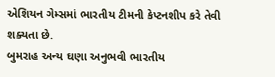એશિયન ગેમ્સમાં ભારતીય ટીમની કેપ્ટનશીપ કરે તેવી શક્યતા છે.
બુમરાહ અન્ય ઘણા અનુભવી ભારતીય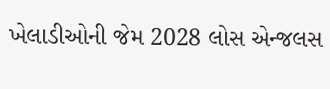ખેલાડીઓની જેમ 2028 લોસ એન્જલસ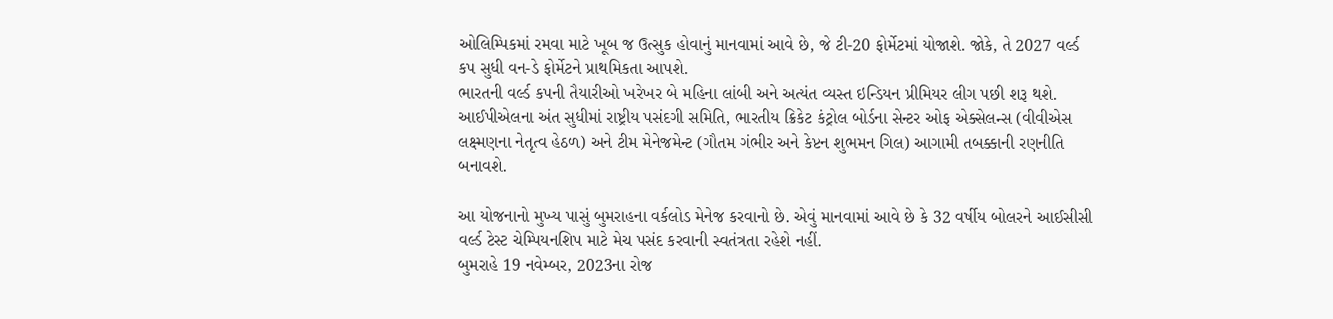ઓલિમ્પિકમાં રમવા માટે ખૂબ જ ઉત્સુક હોવાનું માનવામાં આવે છે, જે ટી-20 ફોર્મેટમાં યોજાશે. જોકે, તે 2027 વર્લ્ડ કપ સુધી વન-ડે ફોર્મેટને પ્રાથમિકતા આપશે.
ભારતની વર્લ્ડ કપની તૈયારીઓ ખરેખર બે મહિના લાંબી અને અત્યંત વ્યસ્ત ઇન્ડિયન પ્રીમિયર લીગ પછી શરૂ થશે. આઈપીએલના અંત સુધીમાં રાષ્ટ્રીય પસંદગી સમિતિ, ભારતીય ક્રિકેટ કંટ્રોલ બોર્ડના સેન્ટર ઓફ એક્સેલન્સ (વીવીએસ લક્ષ્મણના નેતૃત્વ હેઠળ) અને ટીમ મેનેજમેન્ટ (ગૌતમ ગંભીર અને કેપ્ટન શુભમન ગિલ) આગામી તબક્કાની રણનીતિ બનાવશે.

આ યોજનાનો મુખ્ય પાસું બુમરાહના વર્કલોડ મેનેજ કરવાનો છે. એવું માનવામાં આવે છે કે 32 વર્ષીય બોલરને આઈસીસી વર્લ્ડ ટેસ્ટ ચેમ્પિયનશિપ માટે મેચ પસંદ કરવાની સ્વતંત્રતા રહેશે નહીં.
બુમરાહે 19 નવેમ્બર, 2023ના રોજ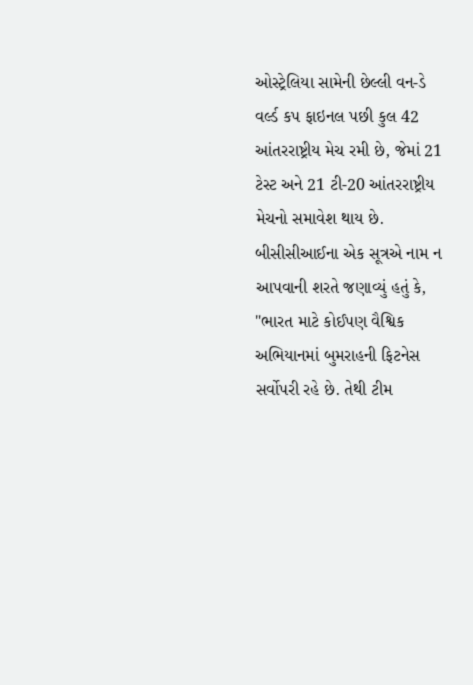ઓસ્ટ્રેલિયા સામેની છેલ્લી વન-ડે વર્લ્ડ કપ ફાઇનલ પછી કુલ 42 આંતરરાષ્ટ્રીય મેચ રમી છે, જેમાં 21 ટેસ્ટ અને 21 ટી-20 આંતરરાષ્ટ્રીય મેચનો સમાવેશ થાય છે.
બીસીસીઆઈના એક સૂત્રએ નામ ન આપવાની શરતે જણાવ્યું હતું કે, "ભારત માટે કોઈપણ વૈશ્વિક અભિયાનમાં બુમરાહની ફિટનેસ સર્વોપરી રહે છે. તેથી ટીમ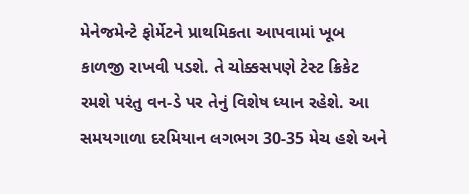મેનેજમેન્ટે ફોર્મેટને પ્રાથમિકતા આપવામાં ખૂબ કાળજી રાખવી પડશે. તે ચોક્કસપણે ટેસ્ટ ક્રિકેટ રમશે પરંતુ વન-ડે પર તેનું વિશેષ ધ્યાન રહેશે. આ સમયગાળા દરમિયાન લગભગ 30-35 મેચ હશે અને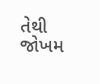તેથી જોખમ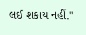લઈ શકાય નહીં."